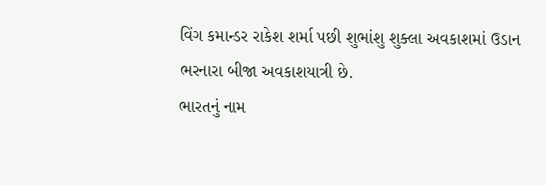વિંગ કમાન્ડર રાકેશ શર્મા પછી શુભાંશુ શુક્લા અવકાશમાં ઉડાન ભરનારા બીજા અવકાશયાત્રી છે.
ભારતનું નામ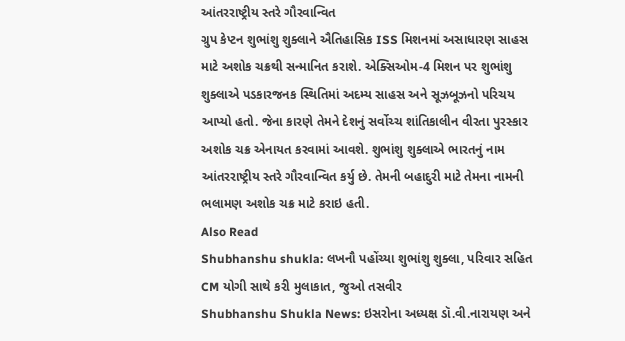આંતરરાષ્ટ્રીય સ્તરે ગૌરવાન્વિત
ગ્રુપ કેપ્ટન શુભાંશુ શુક્લાને ઐતિહાસિક ISS મિશનમાં અસાધારણ સાહસ માટે અશોક ચક્રથી સન્માનિત કરાશે. એક્સિઓમ-4 મિશન પર શુભાંશુ શુક્લાએ પડકારજનક સ્થિતિમાં અદમ્ય સાહસ અને સૂઝબૂઝનો પરિચય આપ્યો હતો. જેના કારણે તેમને દેશનું સર્વોચ્ચ શાંતિકાલીન વીરતા પુરસ્કાર અશોક ચક્ર એનાયત કરવામાં આવશે. શુભાંશુ શુક્લાએ ભારતનું નામ આંતરરાષ્ટ્રીય સ્તરે ગૌરવાન્વિત કર્યુ છે. તેમની બહાદુરી માટે તેમના નામની ભલામણ અશોક ચક્ર માટે કરાઇ હતી.
Also Read
Shubhanshu shukla: લખનૌ પહોંચ્યા શુભાંશુ શુક્લા, પરિવાર સહિત CM યોગી સાથે કરી મુલાકાત, જુઓ તસવીર
Shubhanshu Shukla News: ઇસરોના અધ્યક્ષ ડૉ.વી.નારાયણ અને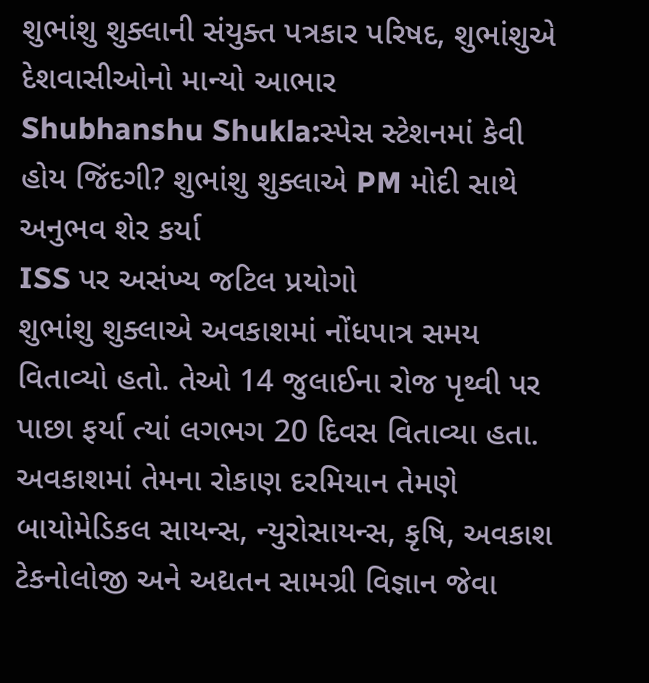શુભાંશુ શુક્લાની સંયુક્ત પત્રકાર પરિષદ, શુભાંશુએ દેશવાસીઓનો માન્યો આભાર
Shubhanshu Shukla:સ્પેસ સ્ટેશનમાં કેવી હોય જિંદગી? શુભાંશુ શુક્લાએ PM મોદી સાથે અનુભવ શેર કર્યા
ISS પર અસંખ્ય જટિલ પ્રયોગો
શુભાંશુ શુક્લાએ અવકાશમાં નોંધપાત્ર સમય વિતાવ્યો હતો. તેઓ 14 જુલાઈના રોજ પૃથ્વી પર પાછા ફર્યા ત્યાં લગભગ 20 દિવસ વિતાવ્યા હતા. અવકાશમાં તેમના રોકાણ દરમિયાન તેમણે બાયોમેડિકલ સાયન્સ, ન્યુરોસાયન્સ, કૃષિ, અવકાશ ટેકનોલોજી અને અદ્યતન સામગ્રી વિજ્ઞાન જેવા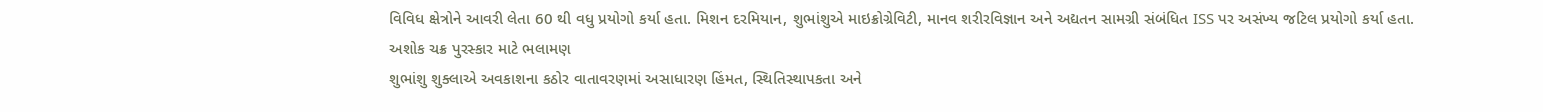વિવિધ ક્ષેત્રોને આવરી લેતા 60 થી વધુ પ્રયોગો કર્યા હતા. મિશન દરમિયાન, શુભાંશુએ માઇક્રોગ્રેવિટી, માનવ શરીરવિજ્ઞાન અને અદ્યતન સામગ્રી સંબંધિત ISS પર અસંખ્ય જટિલ પ્રયોગો કર્યા હતા.
અશોક ચક્ર પુરસ્કાર માટે ભલામણ
શુભાંશુ શુક્લાએ અવકાશના કઠોર વાતાવરણમાં અસાધારણ હિંમત, સ્થિતિસ્થાપકતા અને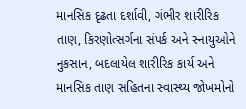માનસિક દૃઢતા દર્શાવી, ગંભીર શારીરિક તાણ, કિરણોત્સર્ગના સંપર્ક અને સ્નાયુઓને નુકસાન, બદલાયેલ શારીરિક કાર્ય અને માનસિક તાણ સહિતના સ્વાસ્થ્ય જોખમોનો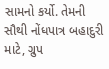સામનો કર્યો. તેમની સૌથી નોંધપાત્ર બહાદુરી માટે, ગ્રુપ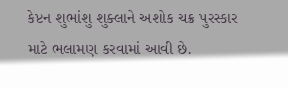કેપ્ટન શુભાંશુ શુક્લાને અશોક ચક્ર પુરસ્કાર માટે ભલામણ કરવામાં આવી છે.